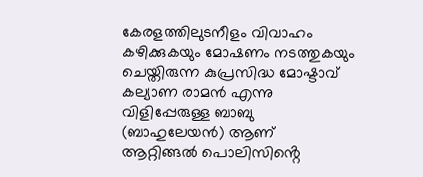കേരളത്തിലുടനീളം വിവാഹം കഴിക്കുകയും മോഷണം നടത്തുകയും ചെയ്തിരുന്ന കുപ്രസിദ്ധ മോഷ്ടാവ്
കല്യാണ രാമൻ എന്നു വിളിപ്പേരുള്ള ബാബു (ബാഹുലേയൻ) ആണ് ആറ്റിങ്ങൽ പൊലിസിൻ്റെ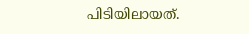പിടിയിലായത്.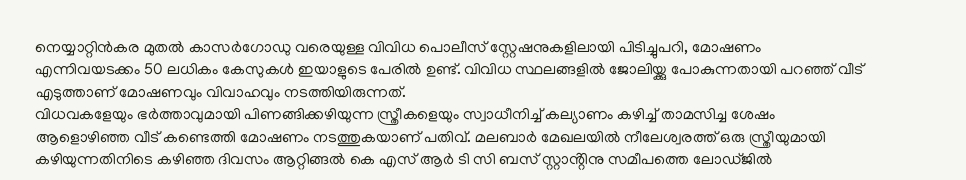നെയ്യാറ്റിൻകര മുതൽ കാസർഗോഡു വരെയുള്ള വിവിധ പൊലീസ് സ്റ്റേഷനുകളിലായി പിടിച്ചുപറി, മോഷണം എന്നിവയടക്കം 50 ലധികം കേസുകൾ ഇയാളുടെ പേരിൽ ഉണ്ട്. വിവിധ സ്ഥലങ്ങളിൽ ജോലിയ്ക്കു പോകുന്നതായി പറഞ്ഞ് വീട് എടുത്താണ് മോഷണവും വിവാഹവും നടത്തിയിരുന്നത്.
വിധവകളേയും ഭർത്താവുമായി പിണങ്ങിക്കഴിയുന്ന സ്ത്രീകളെയും സ്വാധീനിച്ച് കല്യാണം കഴിച്ച് താമസിച്ച ശേഷം ആളൊഴിഞ്ഞ വീട് കണ്ടെത്തി മോഷണം നടത്തുകയാണ് പതിവ്. മലബാർ മേഖലയിൽ നീലേശ്വരത്ത് ഒരു സ്ത്രീയുമായി കഴിയുന്നതിനിടെ കഴിഞ്ഞ ദിവസം ആറ്റിങ്ങൽ കെ എസ് ആർ ടി സി ബസ് സ്റ്റാൻ്റിനു സമീപത്തെ ലോഡ്ജിൽ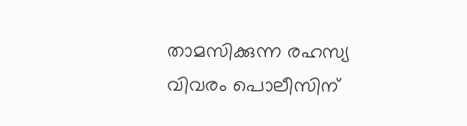താമസിക്കുന്ന രഹസ്യ വിവരം പൊലീസിന്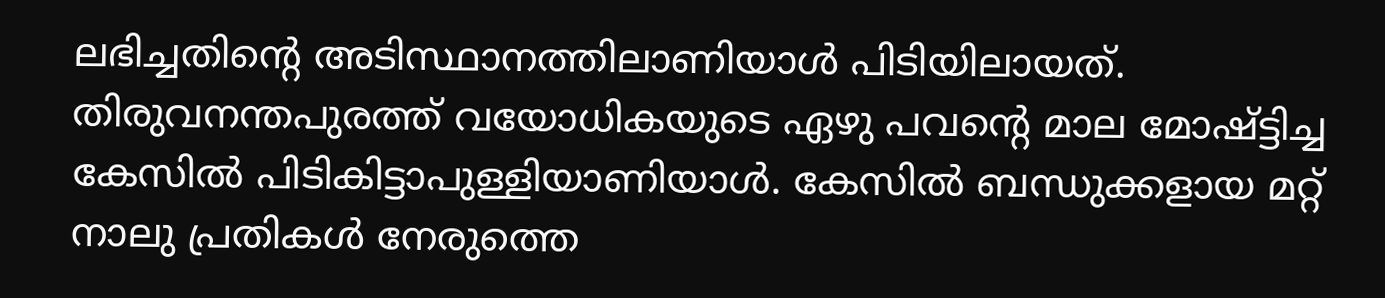ലഭിച്ചതിൻ്റെ അടിസ്ഥാനത്തിലാണിയാൾ പിടിയിലായത്. തിരുവനന്തപുരത്ത് വയോധികയുടെ ഏഴു പവൻ്റെ മാല മോഷ്ട്ടിച്ച കേസിൽ പിടികിട്ടാപുള്ളിയാണിയാൾ. കേസിൽ ബന്ധുക്കളായ മറ്റ് നാലു പ്രതികൾ നേരുത്തെ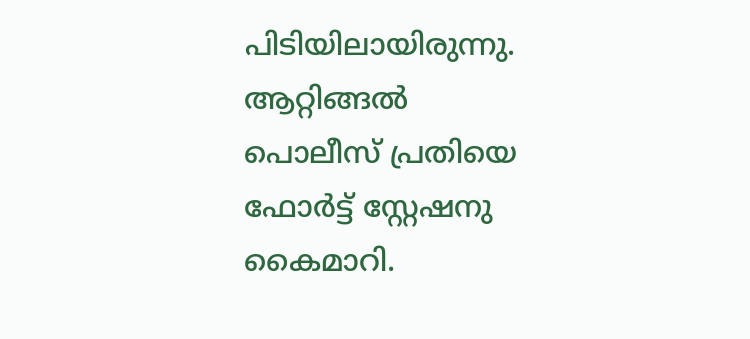പിടിയിലായിരുന്നു. ആറ്റിങ്ങൽ പൊലീസ് പ്രതിയെ ഫോർട്ട് സ്റ്റേഷനു കൈമാറി.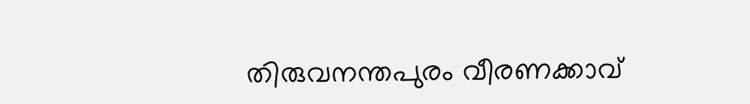തിരുവനന്തപുരം വീരണക്കാവ്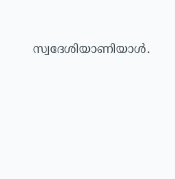സ്വദേശിയാണിയാൾ.